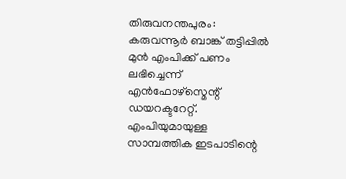തിരുവനന്തപുരം: കരുവന്നൂർ ബാങ്ക് തട്ടിപ്പിൽ മുൻ എംപിക്ക് പണം ലഭിച്ചെന്ന് എൻഫോഴ്സ്മെന്റ് ഡയറക്ടറേറ്റ്. എംപിയുമായുള്ള സാമ്പത്തിക ഇടപാടിന്റെ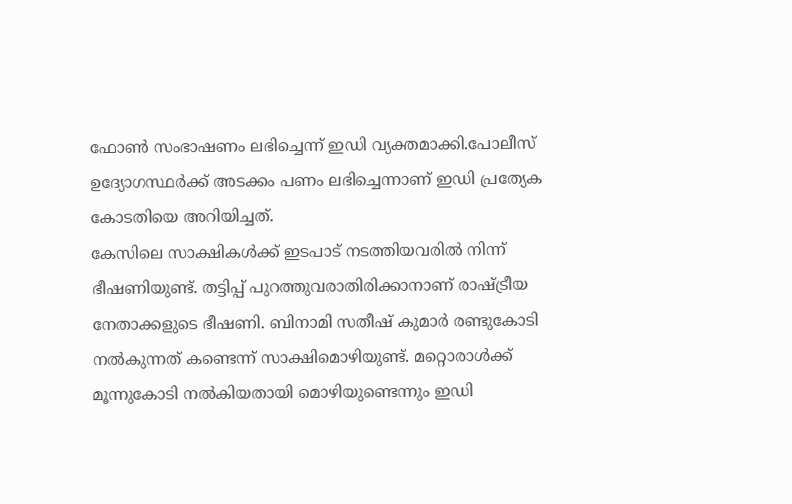ഫോൺ സംഭാഷണം ലഭിച്ചെന്ന് ഇഡി വ്യക്തമാക്കി.പോലീസ് ഉദ്യോഗസ്ഥർക്ക് അടക്കം പണം ലഭിച്ചെന്നാണ് ഇഡി പ്രത്യേക കോടതിയെ അറിയിച്ചത്.
കേസിലെ സാക്ഷികൾക്ക് ഇടപാട് നടത്തിയവരിൽ നിന്ന് ഭീഷണിയുണ്ട്. തട്ടിപ്പ് പുറത്തുവരാതിരിക്കാനാണ് രാഷ്ട്രീയ നേതാക്കളുടെ ഭീഷണി. ബിനാമി സതീഷ് കുമാർ രണ്ടുകോടി നൽകുന്നത് കണ്ടെന്ന് സാക്ഷിമൊഴിയുണ്ട്. മറ്റൊരാൾക്ക് മൂന്നുകോടി നൽകിയതായി മൊഴിയുണ്ടെന്നും ഇഡി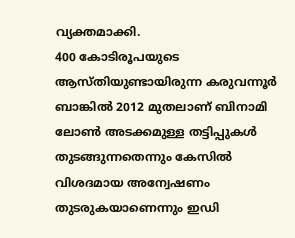വ്യക്തമാക്കി.
400 കോടിരൂപയുടെ ആസ്തിയുണ്ടായിരുന്ന കരുവന്നൂർ ബാങ്കിൽ 2012 മുതലാണ് ബിനാമി ലോൺ അടക്കമുള്ള തട്ടിപ്പുകൾ തുടങ്ങുന്നതെന്നും കേസിൽ വിശദമായ അന്വേഷണം തുടരുകയാണെന്നും ഇഡി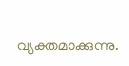വ്യക്തമാക്കുന്നു.